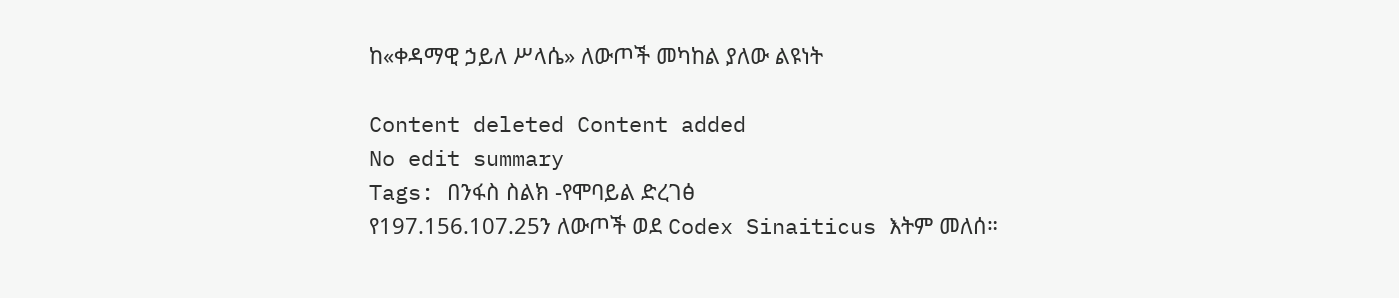ከ«ቀዳማዊ ኃይለ ሥላሴ» ለውጦች መካከል ያለው ልዩነት

Content deleted Content added
No edit summary
Tags: በንፋስ ስልክ -የሞባይል ድረገፅ
የ197.156.107.25ን ለውጦች ወደ Codex Sinaiticus እትም መለሰ።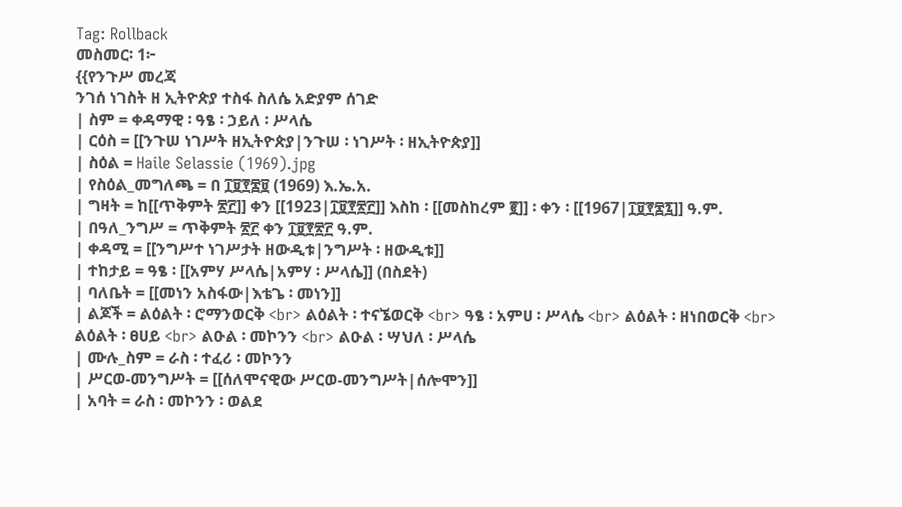Tag: Rollback
መስመር፡ 1፦
{{የንጉሥ መረጃ
ንገሰ ነገስት ዘ ኢትዮጵያ ተስፋ ስለሴ አድያም ሰገድ
| ስም = ቀዳማዊ ፡ ዓፄ ፡ ኃይለ ፡ ሥላሴ
| ርዕስ = [[ንጉሠ ነገሥት ዘኢትዮጵያ|ንጉሠ ፡ ነገሥት ፡ ዘኢትዮጵያ]]
| ስዕል = Haile Selassie (1969).jpg
| የስዕል_መግለጫ = በ ፲፱፻፷፱ (1969) እ.ኤ.አ.
| ግዛት = ከ[[ጥቅምት ፳፫]] ቀን [[1923|፲፱፻፳፫]] እስከ ፡ [[መስከረም ፪]] ፡ ቀን ፡ [[1967|፲፱፻፷፯]] ዓ.ም.
| በዓለ_ንግሥ = ጥቅምት ፳፫ ቀን ፲፱፻፳፫ ዓ.ም.
| ቀዳሚ = [[ንግሥተ ነገሥታት ዘውዲቱ|ንግሥት ፡ ዘውዲቱ]]
| ተከታይ = ዓፄ ፡ [[አምሃ ሥላሴ|አምሃ ፡ ሥላሴ]] (በስደት)
| ባለቤት = [[መነን አስፋው|እቴጌ ፡ መነን]]
| ልጆች = ልዕልት ፡ ሮማንወርቅ <br> ልዕልት ፡ ተናኜወርቅ <br> ዓፄ ፡ አምሀ ፡ ሥላሴ <br> ልዕልት ፡ ዘነበወርቅ <br> ልዕልት ፡ ፀሀይ <br> ልዑል ፡ መኮንን <br> ልዑል ፡ ሣህለ ፡ ሥላሴ
| ሙሉ_ስም = ራስ ፡ ተፈሪ ፡ መኮንን
| ሥርወ-መንግሥት = [[ሰለሞናዊው ሥርወ-መንግሥት|ሰሎሞን]]
| አባት = ራስ ፡ መኮንን ፡ ወልደ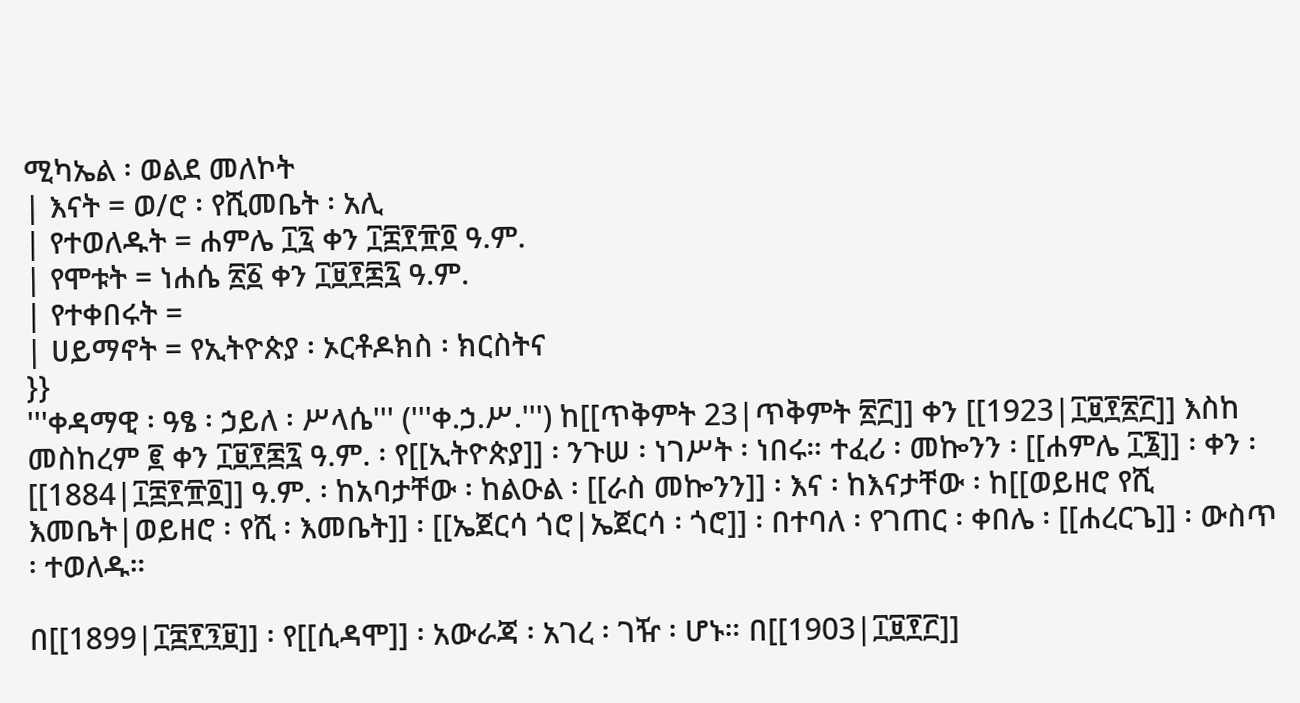ሚካኤል ፡ ወልደ መለኮት
| እናት = ወ/ሮ ፡ የሺመቤት ፡ አሊ
| የተወለዱት = ሐምሌ ፲፯ ቀን ፲፰፻፹፬ ዓ.ም.
| የሞቱት = ነሐሴ ፳፩ ቀን ፲፱፻፷፯ ዓ.ም.
| የተቀበሩት =
| ሀይማኖት = የኢትዮጵያ ፡ ኦርቶዶክስ ፡ ክርስትና
}}
'''ቀዳማዊ ፡ ዓፄ ፡ ኃይለ ፡ ሥላሴ''' ('''ቀ.ኃ.ሥ.''') ከ[[ጥቅምት 23|ጥቅምት ፳፫]] ቀን [[1923|፲፱፻፳፫]] እስከ መስከረም ፪ ቀን ፲፱፻፷፯ ዓ.ም. ፡ የ[[ኢትዮጵያ]] ፡ ንጉሠ ፡ ነገሥት ፡ ነበሩ። ተፈሪ ፡ መኰንን ፡ [[ሐምሌ ፲፮]] ፡ ቀን ፡ [[1884|፲፰፻፹፬]] ዓ.ም. ፡ ከአባታቸው ፡ ከልዑል ፡ [[ራስ መኰንን]] ፡ እና ፡ ከእናታቸው ፡ ከ[[ወይዘሮ የሺ እመቤት|ወይዘሮ ፡ የሺ ፡ እመቤት]] ፡ [[ኤጀርሳ ጎሮ|ኤጀርሳ ፡ ጎሮ]] ፡ በተባለ ፡ የገጠር ፡ ቀበሌ ፡ [[ሐረርጌ]] ፡ ውስጥ ፡ ተወለዱ።

በ[[1899|፲፰፻፺፱]] ፡ የ[[ሲዳሞ]] ፡ አውራጃ ፡ አገረ ፡ ገዥ ፡ ሆኑ። በ[[1903|፲፱፻፫]]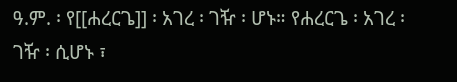ዓ.ም. ፡ የ[[ሐረርጌ]] ፡ አገረ ፡ ገዥ ፡ ሆኑ። የሐረርጌ ፡ አገረ ፡ ገዥ ፡ ሲሆኑ ፣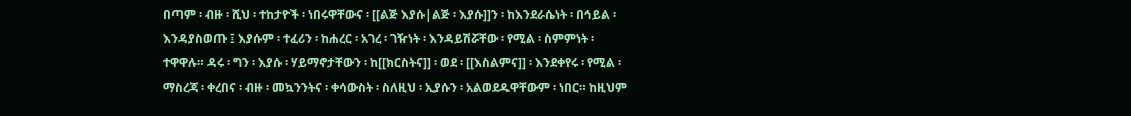በጣም ፡ ብዙ ፡ ሺህ ፡ ተከታዮች ፡ ነበሩዋቸውና ፡ [[ልጅ እያሱ|ልጅ ፡ እያሱ]]ን ፡ ከእንደራሴነት ፡ በኅይል ፡ እንዳያስወጡ ፤ እያሱም ፡ ተፈሪን ፡ ከሐረር ፡ አገረ ፡ ገዥነት ፡ እንዳይሽሯቸው ፡ የሚል ፡ ስምምነት ፡ ተዋዋሉ። ዳሩ ፡ ግን ፡ እያሱ ፡ ሃይማኖታቸውን ፡ ከ[[ክርስትና]] ፡ ወደ ፡ [[እስልምና]] ፡ እንደቀየሩ ፡ የሚል ፡ ማስረጃ ፡ ቀረበና ፡ ብዙ ፡ መኳንንትና ፡ ቀሳውስት ፡ ስለዚህ ፡ ኢያሱን ፡ አልወደዱዋቸውም ፡ ነበር። ከዚህም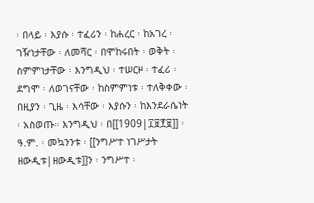፡ በላይ ፡ እያሱ ፡ ተፈሪን ፡ ከሐረር ፡ ከአገረ ፡ ገዥነታቸው ፡ ለመሻር ፡ በሞከሩበት ፡ ወቅት ፡ ስምምነታቸው ፡ እንግዲህ ፡ ተሠርዞ ፡ ተፈሪ ፡ ደግሞ ፡ ለወገናቸው ፡ ከስምምነቱ ፡ ተለቅቀው ፡ በዚያን ፡ ጊዜ ፡ እሳቸው ፡ እያሱን ፡ ከእንደራሴነት ፡ አስወጡ። እንግዲህ ፡ በ[[1909|፲፱፻፱]] ፡ ዓ.ም. ፡ መኳንንቱ ፡ [[ንግሥተ ነገሥታት ዘውዲቱ|ዘውዲቱ]]ን ፡ ንግሥተ ፡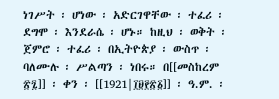ነገሥት ፡ ሆነው ፡ አድርገዋቸው ፡ ተፈሪ ፡ ደግሞ ፡ እንደራሴ ፡ ሆኑ። ከዚህ ፡ ወቅት ፡ ጀምሮ ፡ ተፈሪ ፡ በኢትዮጵያ ፡ ውስጥ ፡ ባለሙሉ ፡ ሥልጣን ፡ ነበሩ። በ[[መስከረም ፳፯]] ፡ ቀን ፡ [[1921|፲፱፻፳፩]] ፡ ዓ.ም. ፡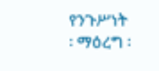የንጉሥነት ፡ ማዕረግ ፡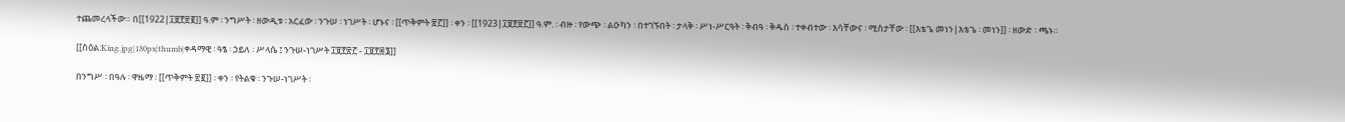ተጨመረላችው። በ[[1922|፲፱፻፳፪]] ዓ.ም ፡ ንግሥት ፡ ዘውዲቱ ፡ አርፈው ፡ ንጉሠ ፡ ነገሥት ፡ ሆኑና ፡ [[ጥቅምት ፳፫]] ፡ ቀን ፡ [[1923|፲፱፻፳፫]] ዓ.ም. ፡ ብዙ ፡ የውጭ ፡ ልዑካን ፡ በተገኙበት ፡ ታላቅ ፡ ሥነ-ሥርዓት ፡ ቅብዓ ፡ ቅዱስ ፡ ተቀብተው ፡ እሳቸውና ፡ ሚስታቸው ፡ [[እቴጌ መነን|እቴጌ ፡ መነን]] ፡ ዘውድ ፡ ጫኑ።

[[ስዕል:King.jpg|180px|thumb|ቀዳማዊ ፡ ዓፄ ፡ ኃይለ ፡ ሥላሴ ፤ ንጉሠ-ነገሥት ፲፱፻፳፫ - ፲፱፻፷፮]]

በንግሥ ፡ በዓሉ ፡ ዋዜማ ፡ [[ጥቅምት ፳፪]] ፡ ቀን ፡ የትልቁ ፡ ንጉሠ-ነገሥት ፡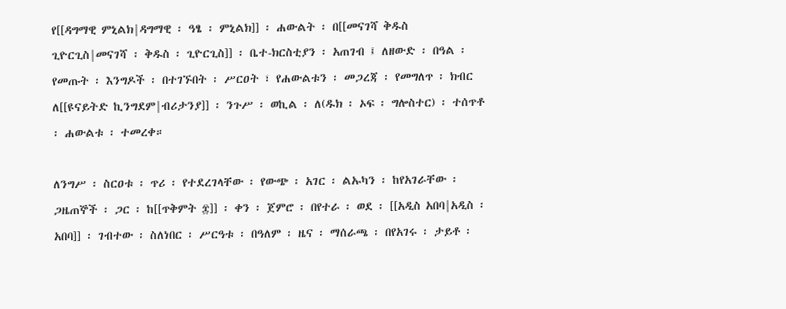የ[[ዳግማዊ ምኒልክ|ዳግማዊ ፡ ዓፄ ፡ ምኒልክ]] ፡ ሐውልት ፡ በ[[መናገሻ ቅዱስ ጊዮርጊስ|መናገሻ ፡ ቅዱስ ፡ ጊዮርጊስ]] ፡ ቤተ-ክርስቲያን ፡ አጠገብ ፤ ለዘውድ ፡ በዓል ፡ የመጡት ፡ እንግዶች ፡ በተገኙበት ፡ ሥርዐት ፣ የሐውልቱን ፡ መጋረጃ ፡ የመግለጥ ፡ ክብር ለ[[ዩናይትድ ኪንግደም|ብሪታንያ]] ፡ ንጉሥ ፡ ወኪል ፡ ለ(ዱክ ፡ ኦፍ ፡ ግሎስተር) ፡ ተሰጥቶ ፡ ሐውልቱ ፡ ተመረቀ።

ለንግሥ ፡ ስርዐቱ ፡ ጥሪ ፡ የተደረገላቸው ፡ የውጭ ፡ አገር ፡ ልኡካን ፡ ከየአገራቸው ፡ ጋዜጠኞች ፡ ጋር ፡ ከ[[ጥቅምት ፰]] ፡ ቀን ፡ ጀምሮ ፡ በየተራ ፡ ወደ ፡ [[አዲስ አበባ|አዲስ ፡ አበባ]] ፡ ገብተው ፡ ስለነበር ፡ ሥርዓቱ ፡ በዓለም ፡ ዜና ፡ ማሰራጫ ፡ በየአገሩ ፡ ታይቶ ፡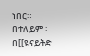ነበር። በተለይም ፡ በ[[ዩናይትድ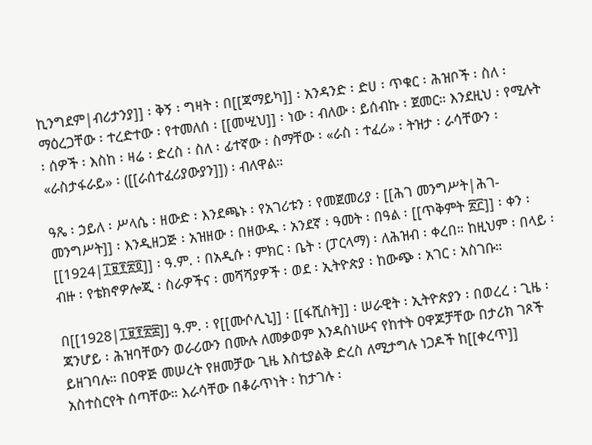ኪንግደም|ብሪታንያ]] ፡ ቅኝ ፡ ግዛት ፡ በ[[ጃማይካ]] ፡ አንዳንድ ፡ ድሀ ፡ ጥቁር ፡ ሕዝቦች ፡ ስለ ፡ ማዕረጋቸው ፡ ተረድተው ፡ የተመለሰ ፡ [[መሢህ]] ፡ ነው ፡ ብለው ፡ ይሰብኩ ፡ ጀመር። እንደዚህ ፡ የሚሉት ፡ ሰዎች ፡ እስከ ፡ ዛሬ ፡ ድረስ ፡ ስለ ፡ ፊተኛው ፡ ስማቸው ፡ «ራስ ፡ ተፈሪ» ፡ ትዝታ ፡ ራሳቸውን ፡ «ራስታፋራይ» ፡ ([[ራሰተፈሪያውያን]]) ፡ ብለዋል።

ዓጼ ፡ ኃይለ ፡ ሥላሴ ፡ ዘውድ ፡ እንደጫኑ ፡ የአገሪቱን ፡ የመጀመሪያ ፡ [[ሕገ መንግሥት|ሕገ-መንግሥት]] ፡ እንዲዘጋጅ ፡ አዝዘው ፡ በዘውዱ ፡ አንደኛ ፡ ዓመት ፡ በዓል ፡ [[ጥቅምት ፳፫]] ፡ ቀን ፡ [[1924|፲፱፻፳፬]] ፡ ዓ.ም. ፡ በአዲሱ ፡ ምክር ፡ ቤት ፡ (ፓርላማ) ፡ ለሕዝብ ፡ ቀረበ። ከዚህም ፡ በላይ ፡ ብዙ ፡ የቴክኖዎሎጂ ፡ ስራዎችና ፡ መሻሻያዎች ፡ ወደ ፡ ኢትዮጵያ ፡ ከውጭ ፡ አገር ፡ አስገቡ።

በ[[1928|፲፱፻፳፰]] ዓ.ም. ፡ የ[[ሙሶሊኒ]] ፡ [[ፋሺስት]] ፡ ሠራዊት ፡ ኢትዮጵያን ፡ በወረረ ፡ ጊዜ ፡ ጃንሆይ ፡ ሕዝባቸውን ወራሪውን በሙሉ ለመቃወም እንዳስነሡና የከተት ዐዋጆቻቸው በታሪክ ገጾች ይዘገባሉ። በዐዋጅ መሠረት የዘመቻው ጊዜ እስቲያልቅ ድረስ ለሚታግሉ ነጋዶች ከ[[ቀረጥ]] አስተስርየት ሰጣቸው። እራሳቸው በቆራጥነት ፡ ከታገሉ ፡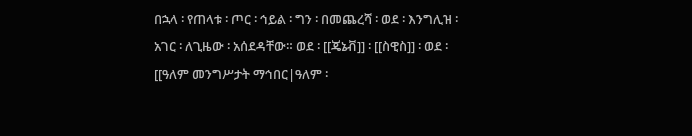በኋላ ፡ የጠላቱ ፡ ጦር ፡ ኅይል ፡ ግን ፡ በመጨረሻ ፡ ወደ ፡ እንግሊዝ ፡ አገር ፡ ለጊዜው ፡ አሰደዳቸው። ወደ ፡ [[ጄኔቭ]] ፡ [[ስዊስ]] ፡ ወደ ፡ [[ዓለም መንግሥታት ማኅበር|ዓለም ፡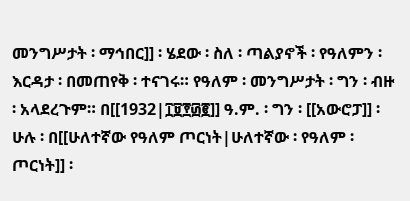መንግሥታት ፡ ማኅበር]] ፡ ሄደው ፡ ስለ ፡ ጣልያኖች ፡ የዓለምን ፡ እርዳታ ፡ በመጠየቅ ፡ ተናገሩ። የዓለም ፡ መንግሥታት ፡ ግን ፡ ብዙ ፡ አላደረጉም። በ[[1932|፲፱፻፴፪]] ዓ.ም. ፡ ግን ፡ [[አውሮፓ]] ፡ ሁሉ ፡ በ[[ሁለተኛው የዓለም ጦርነት|ሁለተኛው ፡ የዓለም ፡ ጦርነት]] ፡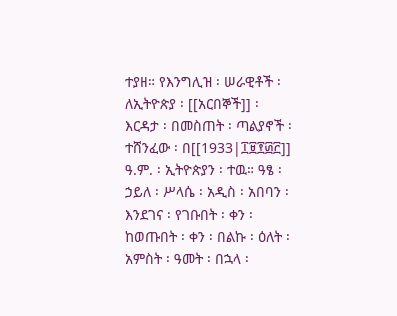ተያዘ። የእንግሊዝ ፡ ሠራዊቶች ፡ ለኢትዮጵያ ፡ [[አርበኞች]] ፡ እርዳታ ፡ በመስጠት ፡ ጣልያኖች ፡ ተሸንፈው ፡ በ[[1933|፲፱፻፴፫]] ዓ.ም. ፡ ኢትዮጵያን ፡ ተዉ። ዓፄ ፡ ኃይለ ፡ ሥላሴ ፡ አዲስ ፡ አበባን ፡ እንደገና ፡ የገቡበት ፡ ቀን ፡ ከወጡበት ፡ ቀን ፡ በልኩ ፡ ዕለት ፡ አምስት ፡ ዓመት ፡ በኋላ ፡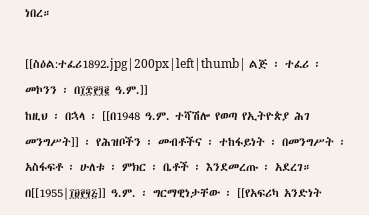ነበረ።

[[ስዕል:ተፈሪ1892.jpg|200px|left|thumb| ልጅ ፡ ተፈሪ ፡ መኮንን ፡ በ፲፰፻፺፪ ዓ.ም.]]
ከዚህ ፡ በኋላ ፡ [[በ1948 ዓ.ም. ተሻሽሎ የወጣ የኢትዮጵያ ሕገ መንግሥት]] ፡ የሕዝቦችን ፡ መብቶችና ፡ ተከፋይነት ፡ በመንግሥት ፡ አስፋፍቶ ፡ ሁለቱ ፡ ምክር ፡ ቤቶች ፡ እንደመረጡ ፡ አደረገ። በ[[1955|፲፱፻፶፭]] ዓ.ም. ፡ ግርማዊነታቸው ፡ [[የአፍሪካ አንድነት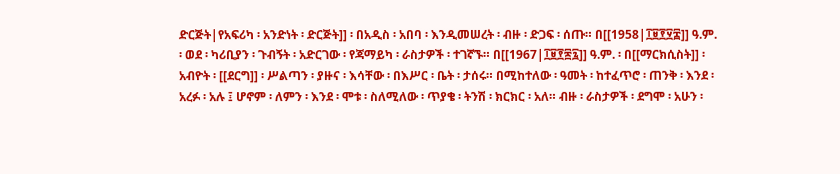ድርጅት|የአፍሪካ ፡ አንድነት ፡ ድርጅት]] ፡ በአዲስ ፡ አበባ ፡ እንዲመሠረት ፡ ብዙ ፡ ድጋፍ ፡ ሰጡ። በ[[1958|፲፱፻፶፰]] ዓ.ም. ፡ ወደ ፡ ካሪቢያን ፡ ጉብኝት ፡ አድርገው ፡ የጃማይካ ፡ ራስታዎች ፡ ተገኛኙ። በ[[1967|፲፱፻፷፯]] ዓ.ም. ፡ በ[[ማርክሲስት]] ፡ አብዮት ፡ [[ደርግ]] ፡ ሥልጣን ፡ ያዙና ፡ እሳቸው ፡ በእሥር ፡ ቤት ፡ ታሰሩ። በሚከተለው ፡ ዓመት ፡ ከተፈጥሮ ፡ ጠንቅ ፡ እንደ ፡ አረፉ ፡ አሉ ፤ ሆኖም ፡ ለምን ፡ እንደ ፡ ሞቱ ፡ ስለሚለው ፡ ጥያቄ ፡ ትንሽ ፡ ክርክር ፡ አለ። ብዙ ፡ ራስታዎች ፡ ደግሞ ፡ አሁን ፡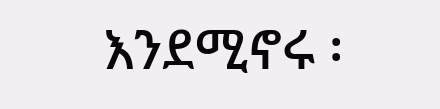እንደሚኖሩ ፡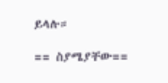ይላሉ።

== ስያሜያቸው==